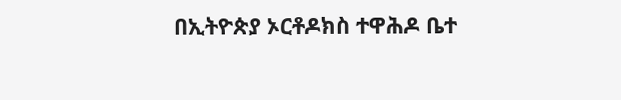በኢትዮጵያ ኦርቶዶክስ ተዋሕዶ ቤተ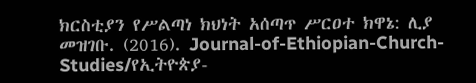ክርስቲያን የሥልጣነ ክህነት አሰጣጥ ሥርዐተ ክዋኔ: ሊያ መዝገቡ. (2016). Journal-of-Ethiopian-Church-Studies/የኢትዮጵያ-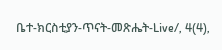ቤተ-ክርስቲያን-ጥናት-መጽሔት-Live/, 4(4),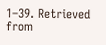1–39. Retrieved from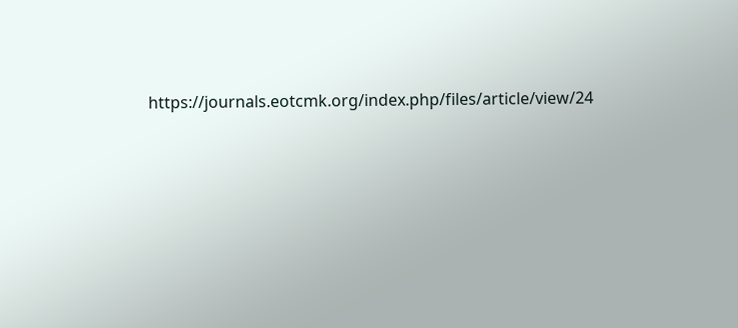https://journals.eotcmk.org/index.php/files/article/view/24